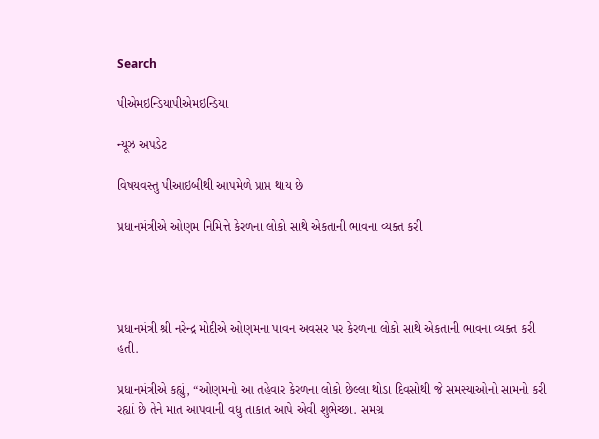Search

પીએમઇન્ડિયાપીએમઇન્ડિયા

ન્યૂઝ અપડેટ

વિષયવસ્તુ પીઆઇબીથી આપમેળે પ્રાપ્ત થાય છે

પ્રધાનમંત્રીએ ઓણમ નિમિત્તે કેરળના લોકો સાથે એકતાની ભાવના વ્યક્ત કરી




પ્રધાનમંત્રી શ્રી નરેન્દ્ર મોદીએ ઓણમના પાવન અવસર પર કેરળના લોકો સાથે એકતાની ભાવના વ્યક્ત કરી હતી.

પ્રધાનમંત્રીએ કહ્યું, “ઓણમનો આ તહેવાર કેરળના લોકો છેલ્લા થોડા દિવસોથી જે સમસ્યાઓનો સામનો કરી રહ્યાં છે તેને માત આપવાની વધુ તાકાત આપે એવી શુભેચ્છા. સમગ્ર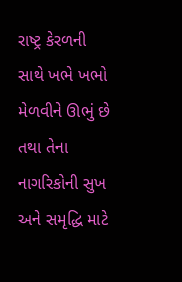રાષ્ટ્ર કેરળની સાથે ખભે ખભો મેળવીને ઊભું છે તથા તેના નાગરિકોની સુખ અને સમૃદ્ધિ માટે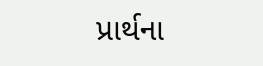પ્રાર્થના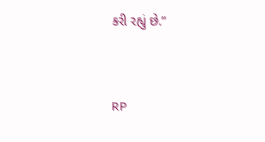કરી રહ્યું છે.”



RP